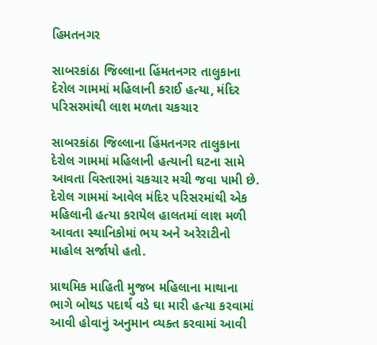હિમતનગર

સાબરકાંઠા જિલ્લાના હિંમતનગર તાલુકાના દેરોલ ગામમાં મહિલાની કરાઈ હત્યા, મંદિર પરિસરમાંથી લાશ મળતા ચકચાર

સાબરકાંઠા જિલ્લાના હિંમતનગર તાલુકાના દેરોલ ગામમાં મહિલાની હત્યાની ઘટના સામે આવતા વિસ્તારમાં ચકચાર મચી જવા પામી છે. દેરોલ ગામમાં આવેલ મંદિર પરિસરમાંથી એક મહિલાની હત્યા કરાયેલ હાલતમાં લાશ મળી આવતા સ્થાનિકોમાં ભય અને અરેરાટીનો માહોલ સર્જાયો હતો.

પ્રાથમિક માહિતી મુજબ મહિલાના માથાના ભાગે બોથડ પદાર્થ વડે ઘા મારી હત્યા કરવામાં આવી હોવાનું અનુમાન વ્યક્ત કરવામાં આવી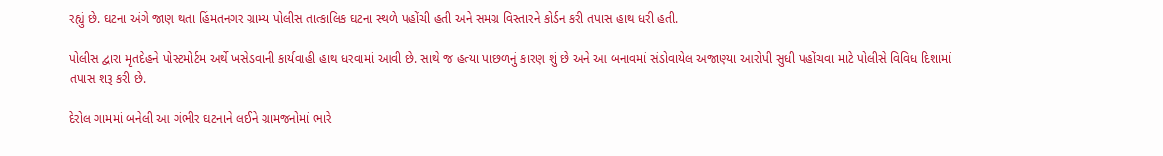રહ્યું છે. ઘટના અંગે જાણ થતા હિંમતનગર ગ્રામ્ય પોલીસ તાત્કાલિક ઘટના સ્થળે પહોંચી હતી અને સમગ્ર વિસ્તારને કોર્ડન કરી તપાસ હાથ ધરી હતી.

પોલીસ દ્વારા મૃતદેહને પોસ્ટમોર્ટમ અર્થે ખસેડવાની કાર્યવાહી હાથ ધરવામાં આવી છે. સાથે જ હત્યા પાછળનું કારણ શું છે અને આ બનાવમાં સંડોવાયેલ અજાણ્યા આરોપી સુધી પહોંચવા માટે પોલીસે વિવિધ દિશામાં તપાસ શરૂ કરી છે.

દેરોલ ગામમાં બનેલી આ ગંભીર ઘટનાને લઈને ગ્રામજનોમાં ભારે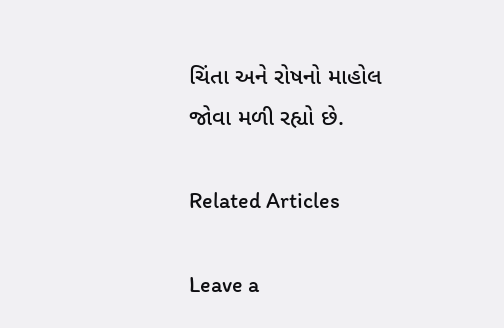ચિંતા અને રોષનો માહોલ જોવા મળી રહ્યો છે.

Related Articles

Leave a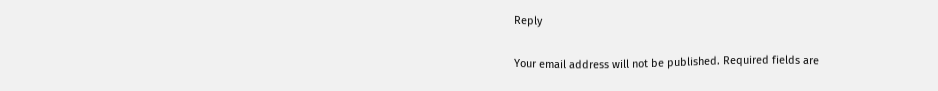Reply

Your email address will not be published. Required fields are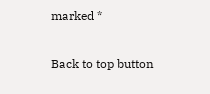marked *

Back to top button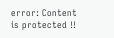error: Content is protected !!